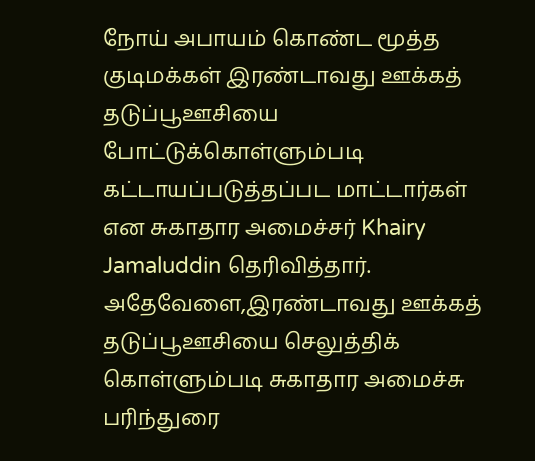நோய் அபாயம் கொண்ட மூத்த குடிமக்கள் இரண்டாவது ஊக்கத் தடுப்பூஊசியை போட்டுக்கொள்ளும்படி கட்டாயப்படுத்தப்பட மாட்டார்கள் என சுகாதார அமைச்சர் Khairy Jamaluddin தெரிவித்தார்.
அதேவேளை,இரண்டாவது ஊக்கத் தடுப்பூஊசியை செலுத்திக் கொள்ளும்படி சுகாதார அமைச்சு பரிந்துரை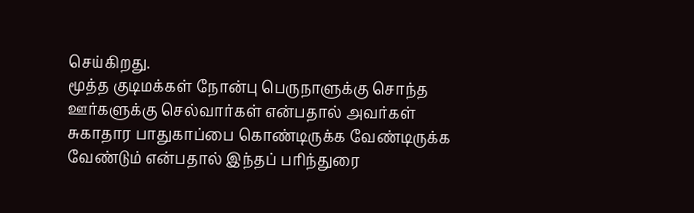செய்கிறது.
மூத்த குடிமக்கள் நோன்பு பெருநாளுக்கு சொந்த ஊர்களுக்கு செல்வார்கள் என்பதால் அவர்கள் சுகாதார பாதுகாப்பை கொண்டிருக்க வேண்டிருக்க வேண்டும் என்பதால் இந்தப் பரிந்துரை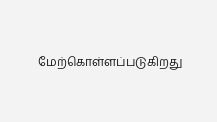மேற்கொள்ளப்படுகிறது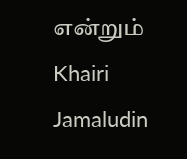என்றும் Khairi Jamaludin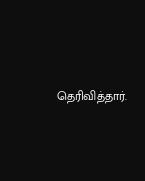தெரிவித்தார்.